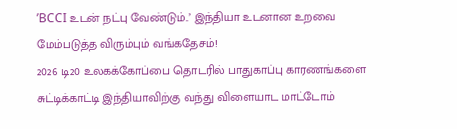’BCCI உடன் நட்பு வேண்டும்..’ இந்தியா உடனான உறவை மேம்படுத்த விரும்பும் வங்கதேசம்!
2026 டி20 உலகக்கோப்பை தொடரில் பாதுகாப்பு காரணங்களை சுட்டிக்காட்டி இந்தியாவிற்கு வந்து விளையாட மாட்டோம்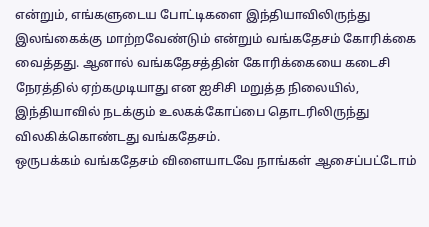என்றும், எங்களுடைய போட்டிகளை இந்தியாவிலிருந்து இலங்கைக்கு மாற்றவேண்டும் என்றும் வங்கதேசம் கோரிக்கை வைத்தது. ஆனால் வங்கதேசத்தின் கோரிக்கையை கடைசி நேரத்தில் ஏற்கமுடியாது என ஐசிசி மறுத்த நிலையில், இந்தியாவில் நடக்கும் உலகக்கோப்பை தொடரிலிருந்து விலகிக்கொண்டது வங்கதேசம்.
ஒருபக்கம் வங்கதேசம் விளையாடவே நாங்கள் ஆசைப்பட்டோம்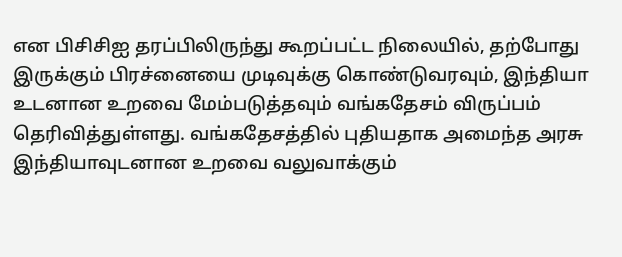என பிசிசிஐ தரப்பிலிருந்து கூறப்பட்ட நிலையில், தற்போது இருக்கும் பிரச்னையை முடிவுக்கு கொண்டுவரவும், இந்தியா உடனான உறவை மேம்படுத்தவும் வங்கதேசம் விருப்பம் தெரிவித்துள்ளது. வங்கதேசத்தில் புதியதாக அமைந்த அரசு இந்தியாவுடனான உறவை வலுவாக்கும்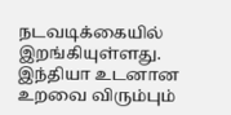நடவடிக்கையில் இறங்கியுள்ளது.
இந்தியா உடனான உறவை விரும்பும்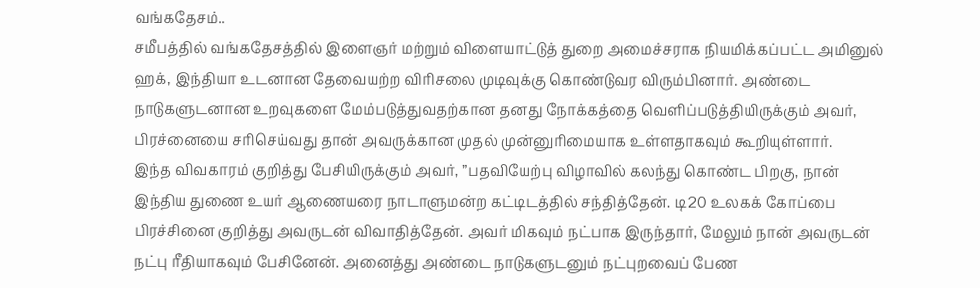வங்கதேசம்..
சமீபத்தில் வங்கதேசத்தில் இளைஞர் மற்றும் விளையாட்டுத் துறை அமைச்சராக நியமிக்கப்பட்ட அமினுல் ஹக், இந்தியா உடனான தேவையற்ற விரிசலை முடிவுக்கு கொண்டுவர விரும்பினார். அண்டை நாடுகளுடனான உறவுகளை மேம்படுத்துவதற்கான தனது நோக்கத்தை வெளிப்படுத்தியிருக்கும் அவர், பிரச்னையை சரிசெய்வது தான் அவருக்கான முதல் முன்னுரிமையாக உள்ளதாகவும் கூறியுள்ளார்.
இந்த விவகாரம் குறித்து பேசியிருக்கும் அவர், ”பதவியேற்பு விழாவில் கலந்து கொண்ட பிறகு, நான் இந்திய துணை உயர் ஆணையரை நாடாளுமன்ற கட்டிடத்தில் சந்தித்தேன். டி20 உலகக் கோப்பை பிரச்சினை குறித்து அவருடன் விவாதித்தேன். அவர் மிகவும் நட்பாக இருந்தார், மேலும் நான் அவருடன் நட்பு ரீதியாகவும் பேசினேன். அனைத்து அண்டை நாடுகளுடனும் நட்புறவைப் பேண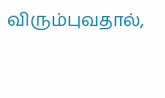விரும்புவதால்,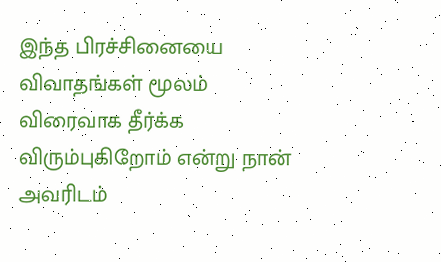இந்த பிரச்சினையை விவாதங்கள் மூலம் விரைவாக தீர்க்க விரும்புகிறோம் என்று நான் அவரிடம்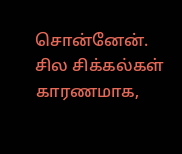சொன்னேன்.
சில சிக்கல்கள் காரணமாக,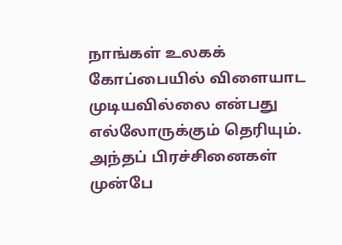நாங்கள் உலகக் கோப்பையில் விளையாட முடியவில்லை என்பது எல்லோருக்கும் தெரியும். அந்தப் பிரச்சினைகள் முன்பே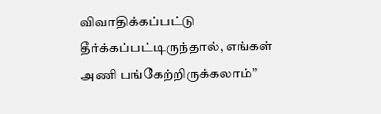விவாதிக்கப்பட்டு தீர்க்கப்பட்டிருந்தால், எங்கள் அணி பங்கேற்றிருக்கலாம்”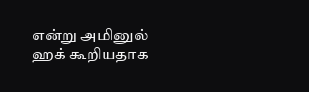என்று அமினுல் ஹக் கூறியதாக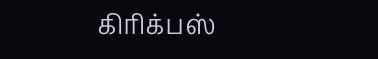கிரிக்பஸ்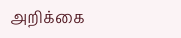அறிக்கை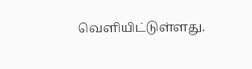வெளியிட்டுள்ளது.